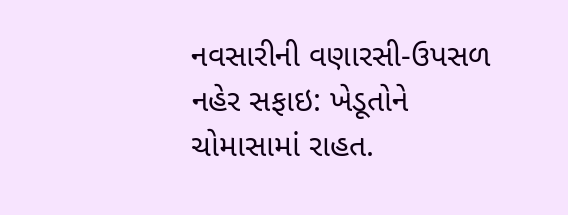નવસારીની વણારસી-ઉપસળ નહેર સફાઇ: ખેડૂતોને ચોમાસામાં રાહત.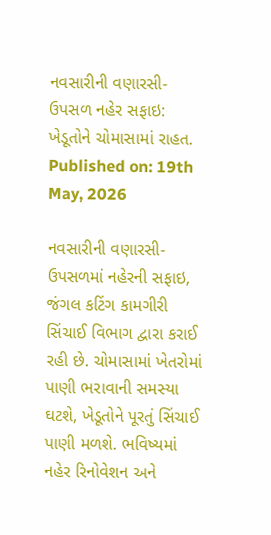નવસારીની વણારસી-ઉપસળ નહેર સફાઇ: ખેડૂતોને ચોમાસામાં રાહત.
Published on: 19th May, 2026

નવસારીની વણારસી-ઉપસળમાં નહેરની સફાઇ, જંગલ કટિંગ કામગીરી સિંચાઈ વિભાગ દ્વારા કરાઈ રહી છે. ચોમાસામાં ખેતરોમાં પાણી ભરાવાની સમસ્યા ઘટશે, ખેડૂતોને પૂરતું સિંચાઈ પાણી મળશે. ભવિષ્યમાં નહેર રિનોવેશન અને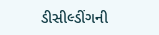ડીસીલ્ડીંગની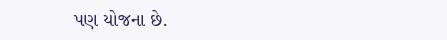પણ યોજના છે.